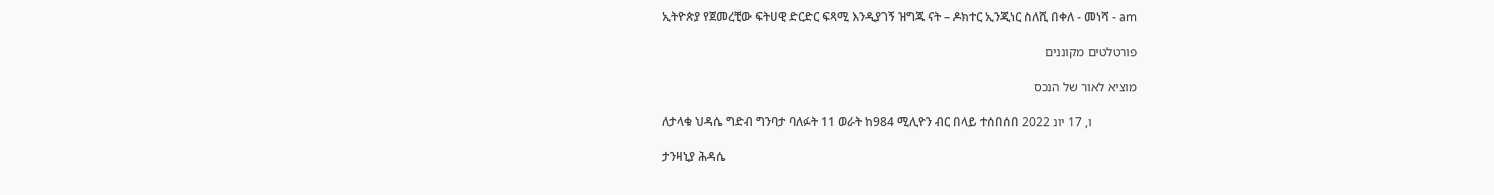ኢትዮጵያ የጀመረቺው ፍትሀዊ ድርድር ፍጻሚ እንዲያገኝ ዝግጁ ናት – ዶክተር ኢንጂነር ስለሺ በቀለ - መነሻ - am

פורטלטים מקוננים

מוציא לאור של הנכס

ለታላቁ ህዳሴ ግድብ ግንባታ ባለፉት 11 ወራት ከ984 ሚሊዮን ብር በላይ ተሰበሰበ ו, 17 יונ 2022

ታንዛኒያ ሕዳሴ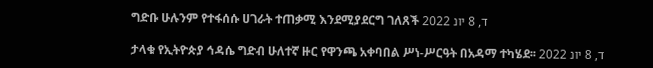ግድቡ ሁሉንም የተፋሰሱ ሀገራት ተጠቃሚ እንደሚያደርግ ገለጸች ד, 8 יונ 2022

ታላቁ የኢትዮጵያ ኅዳሴ ግድብ ሁለተኛ ዙር የዋንጫ አቀባበል ሥነ-ሥርዓት በአዳማ ተካሄደ፡፡ ד, 8 יונ 2022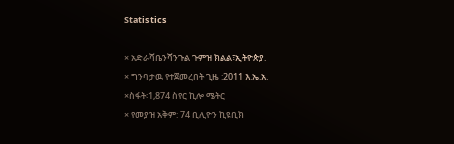Statistics

× አድራሻቤንሻንጉል ጉምዝ ክልል፣ኢትዮጵያ.
× ግንባታዉ የተጀመረበት ጊዜ :2011 እ.ኤ.አ.
×ስፋት፡1,874 ስየር ኪሎ ሜትር
× የመያዝ አቅም: 74 ቢሊዮን ኪዩቢክ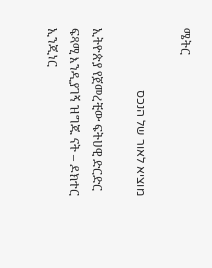ሜትር

מוציא לאור של הנכס

ኢትዮጵያ የጀመረቺው ፍትሀዊ ድርድር ፍጻሚ እንዲያገኝ ዝግጁ ናት – ዶክተር ኢንጂነር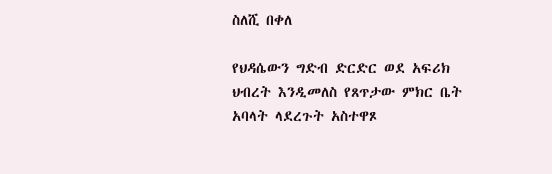ስለሺ በቀለ

የህዳሴውን ግድብ ድርድር ወደ አፍሪክ ህብረት እንዲመለስ የጸጥታው ምክር ቤት አባላት ላደረጉት አስተዋጾ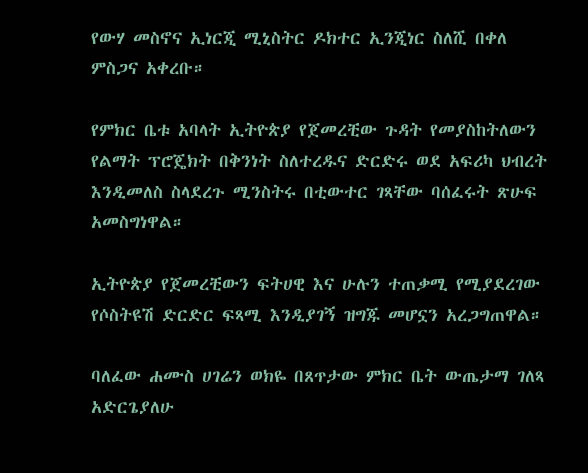የውሃ መስኖና ኢነርጂ ሚኒስትር ዶክተር ኢንጂነር ስለሺ በቀለ ምስጋና አቀረቡ።

የምክር ቤቱ አባላት ኢትዮጵያ የጀመረቺው ጉዳት የመያስከትለውን የልማት ፕሮጄክት በቅንነት ስለተረዱና ድርድሩ ወደ አፍሪካ ህብረት እንዲመለስ ስላደረጉ ሚንስትሩ በቲውተር ገጻቸው ባሰፈሩት ጽሁፍ አመስግነዋል።

ኢትዮጵያ የጀመረቺውን ፍትሀዊ እና ሁሉን ተጠቃሚ የሚያደረገው የሶስትዩሽ ድርድር ፍጻሚ እንዲያገኝ ዝግጁ መሆኗን አረጋግጠዋል።

ባለፈው ሐሙስ ሀገሬን ወክዬ በጸጥታው ምክር ቤት ውጤታማ ገለጻ አድርጌያለሁ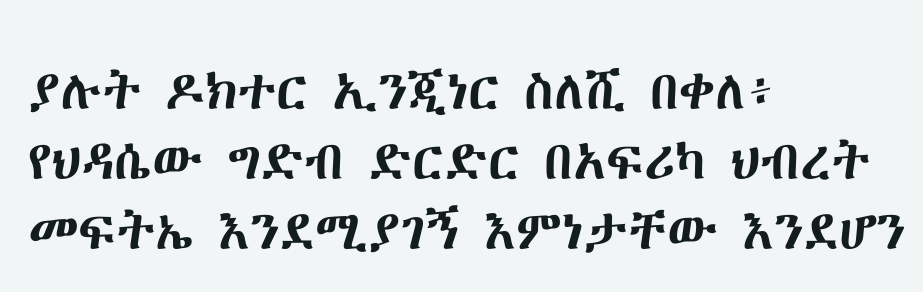ያሉት ዶክተር ኢንጂነር ስለሺ በቀለ፥ የህዳሴው ግድብ ድርድር በአፍሪካ ህብረት መፍትኤ እንደሚያገኝ እምነታቸው እንደሆን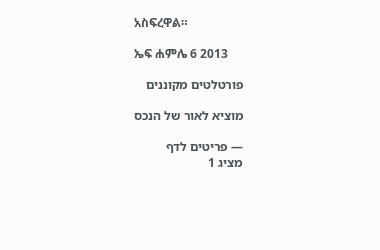አስፍረዋል።

ኤፍ ሐምሌ 6 2013

פורטלטים מקוננים

מוציא לאור של הנכס

— פריטים לדף
מציג 1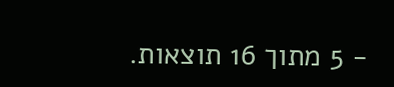- 5 מתוך 16 תוצאות.